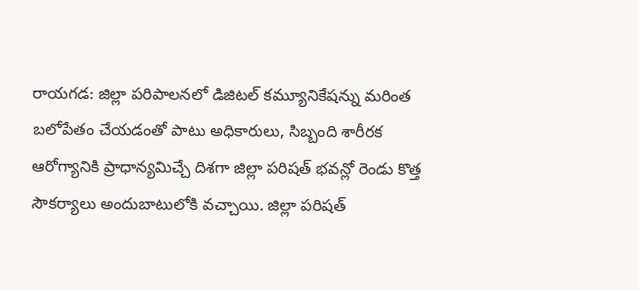రాయగడ: జిల్లా పరిపాలనలో డిజిటల్ కమ్యూనికేషన్ను మరింత బలోపేతం చేయడంతో పాటు అధికారులు, సిబ్బంది శారీరక ఆరోగ్యానికి ప్రాధాన్యమిచ్చే దిశగా జిల్లా పరిషత్ భవన్లో రెండు కొత్త సౌకర్యాలు అందుబాటులోకి వచ్చాయి. జిల్లా పరిషత్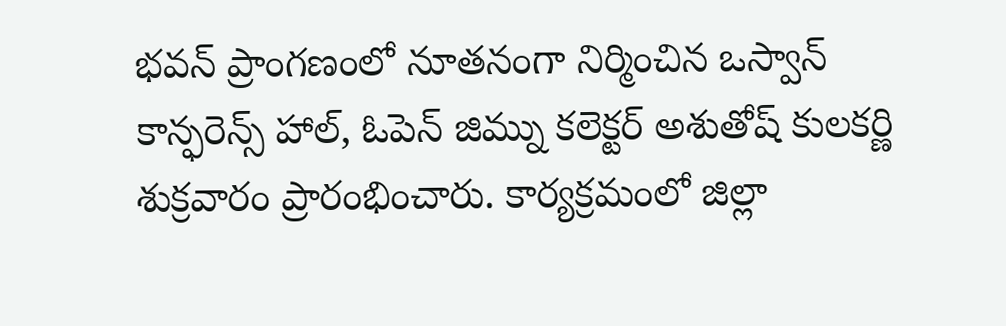భవన్ ప్రాంగణంలో నూతనంగా నిర్మించిన ఒస్వాన్ కాన్ఫరెన్స్ హాల్, ఓపెన్ జిమ్ను కలెక్టర్ అశుతోష్ కులకర్ణి శుక్రవారం ప్రారంభించారు. కార్యక్రమంలో జిల్లా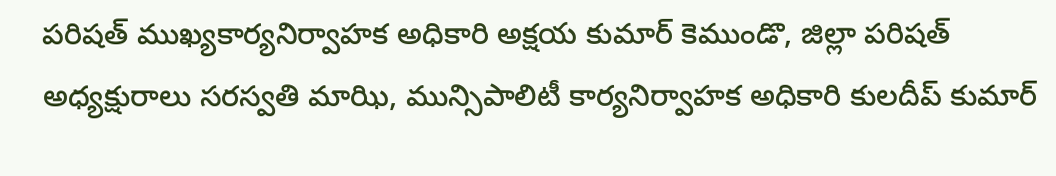పరిషత్ ముఖ్యకార్యనిర్వాహక అధికారి అక్షయ కుమార్ కెముండొ, జిల్లా పరిషత్ అధ్యక్షురాలు సరస్వతి మాఝి, మున్సిపాలిటీ కార్యనిర్వాహక అధికారి కులదీప్ కుమార్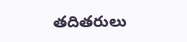తదితరులు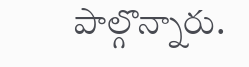పాల్గొన్నారు.